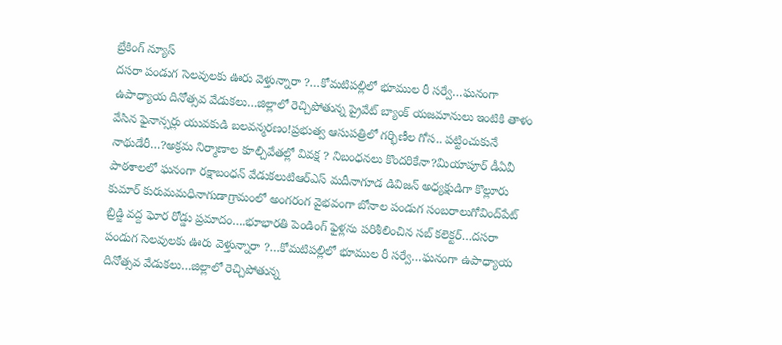బ్రేకింగ్ న్యూస్
దసరా పండుగ సెలవులకు ఊరు వెళ్తున్నారా ?…కోమటిపల్లిలో భూముల రీ సర్వే…ఘనంగా ఉపాధ్యాయ దినోత్సవ వేడుకలు…జిల్లాలో రెచ్చిపోతున్న ప్రైవేట్ బ్యాంక్ యజమానులు ఇంటికి తాళం వేసిన ఫైనాన్సర్లు యువకుడి బలవన్మరణం!ప్రభుత్వ ఆసుపత్రిలో గర్భిణీల గోస.. పట్టించుకునే నాథుడేరీ…?అక్రమ నిర్మాణాల కూల్చివేతల్లో వివక్ష ? నిబంధనలు కొందరికేనా?మియాపూర్ డీఏవీ పాఠశాలలో ఘనంగా రక్షాబంధన్ వేడుకలుటిఆర్ఎస్ మదీనాగూడ డివిజన్ అధ్యక్షుడిగా కొల్లూరు కుమార్ కురుమమధినాగుడాగ్రామంలో అంగరంగ వైభవంగా బోనాల పండుగ సంబరాలుగోవింద్‌పేట్ బ్రిడ్జి వద్ద ఘోర రోడ్డు ప్రమాదం….భూభారతి పెండింగ్ ఫైళ్లను పరిశీలించిన సబ్ కలెక్టర్…దసరా పండుగ సెలవులకు ఊరు వెళ్తున్నారా ?…కోమటిపల్లిలో భూముల రీ సర్వే…ఘనంగా ఉపాధ్యాయ దినోత్సవ వేడుకలు…జిల్లాలో రెచ్చిపోతున్న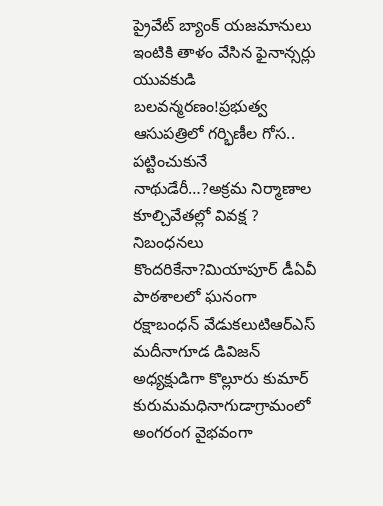ప్రైవేట్ బ్యాంక్ యజమానులు ఇంటికి తాళం వేసిన ఫైనాన్సర్లు యువకుడి బలవన్మరణం!ప్రభుత్వ ఆసుపత్రిలో గర్భిణీల గోస.. పట్టించుకునే నాథుడేరీ…?అక్రమ నిర్మాణాల కూల్చివేతల్లో వివక్ష ? నిబంధనలు కొందరికేనా?మియాపూర్ డీఏవీ పాఠశాలలో ఘనంగా రక్షాబంధన్ వేడుకలుటిఆర్ఎస్ మదీనాగూడ డివిజన్ అధ్యక్షుడిగా కొల్లూరు కుమార్ కురుమమధినాగుడాగ్రామంలో అంగరంగ వైభవంగా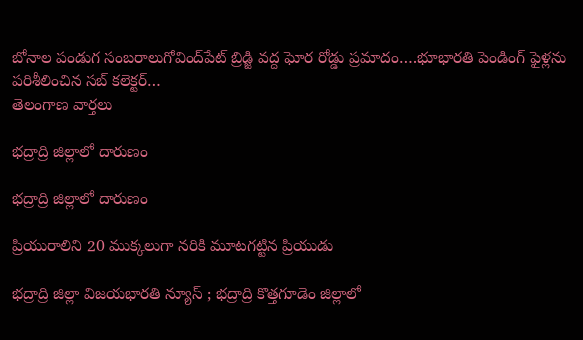బోనాల పండుగ సంబరాలుగోవింద్‌పేట్ బ్రిడ్జి వద్ద ఘోర రోడ్డు ప్రమాదం….భూభారతి పెండింగ్ ఫైళ్లను పరిశీలించిన సబ్ కలెక్టర్…
తెలంగాణ వార్తలు

భద్రాద్రి జిల్లాలో దారుణం

భద్రాద్రి జిల్లాలో దారుణం

ప్రియురాలిని 20 ముక్కలుగా నరికి మూటగట్టిన ప్రియుడు

భద్రాద్రి జిల్లా విజయభారతి న్యూస్ ; భద్రాద్రి కొత్తగూడెం జిల్లాలో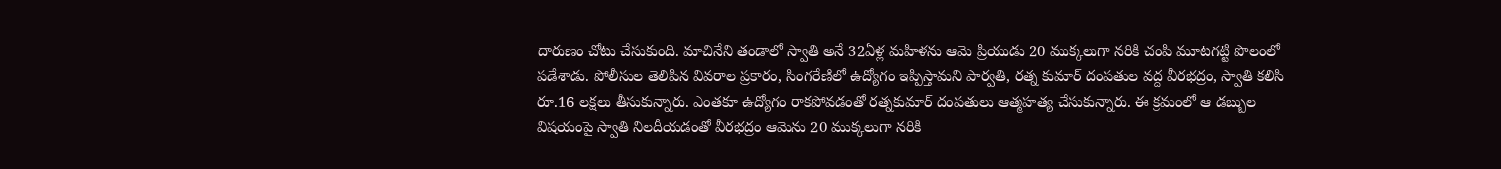దారుణం చోటు చేసుకుంది. మాచినేని తండాలో స్వాతి అనే 32ఏళ్ల మహిళను ఆమె ప్రియుడు 20 ముక్కలుగా నరికి చంపి మూటగట్టి పొలంలో పడేశాడు. పోలీసుల తెలిపిన వివరాల ప్రకారం, సింగరేణిలో ఉద్యోగం ఇప్పిస్తామని పార్వతి, రత్న కుమార్ దంపతుల వద్ద వీరభద్రం, స్వాతి కలిసి రూ.16 లక్షలు తీసుకున్నారు. ఎంతకూ ఉద్యోగం రాకపోవడంతో రత్నకుమార్ దంపతులు ఆత్మహత్య చేసుకున్నారు. ఈ క్రమంలో ఆ డబ్బుల విషయంపై స్వాతి నిలదీయడంతో వీరభద్రం ఆమెను 20 ముక్కలుగా నరికి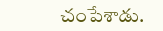చంపేశాడు.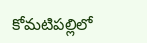కోమటిపల్లిలో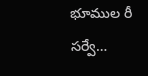భూముల రీ సర్వే…